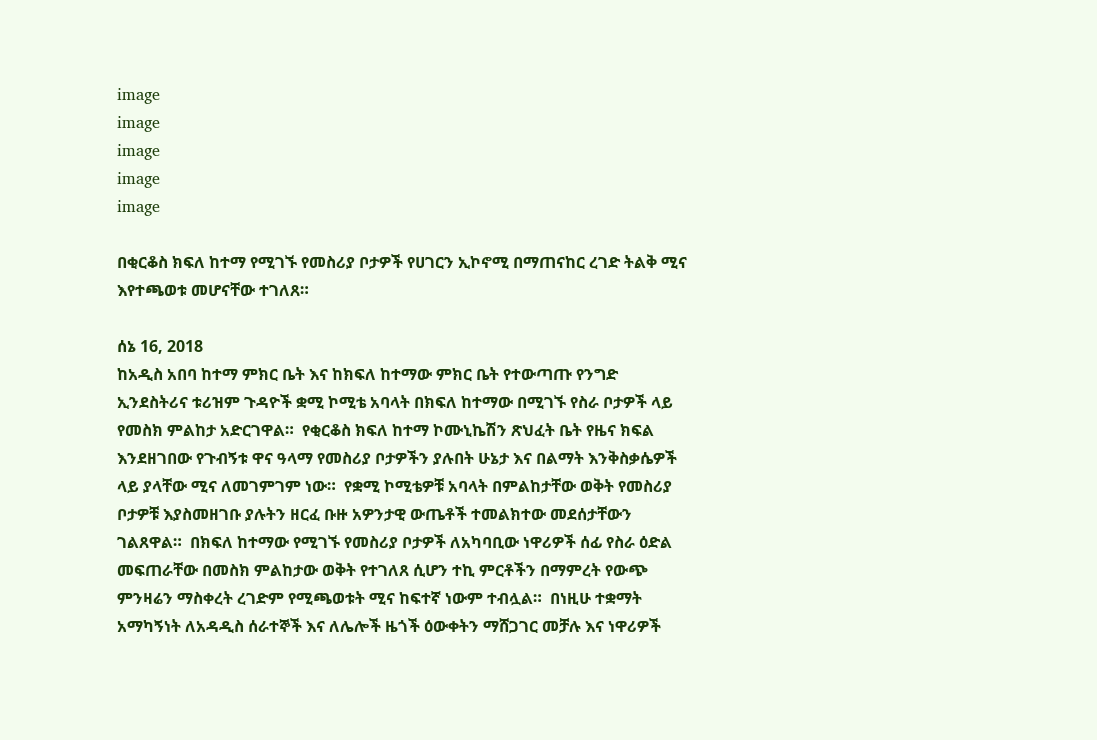image
image
image
image
image

በቂርቆስ ክፍለ ከተማ የሚገኙ የመስሪያ ቦታዎች የሀገርን ኢኮኖሚ በማጠናከር ረገድ ትልቅ ሚና እየተጫወቱ መሆናቸው ተገለጸ።

ሰኔ 16, 2018
ከአዲስ አበባ ከተማ ምክር ቤት እና ከክፍለ ከተማው ምክር ቤት የተውጣጡ የንግድ ኢንደስትሪና ቱሪዝም ጉዳዮች ቋሚ ኮሚቴ አባላት በክፍለ ከተማው በሚገኙ የስራ ቦታዎች ላይ የመስክ ምልከታ አድርገዋል።  የቂርቆስ ክፍለ ከተማ ኮሙኒኬሽን ጽህፈት ቤት የዜና ክፍል እንደዘገበው የጉብኝቱ ዋና ዓላማ የመስሪያ ቦታዎችን ያሉበት ሁኔታ እና በልማት እንቅስቃሴዎች ላይ ያላቸው ሚና ለመገምገም ነው።  የቋሚ ኮሚቴዎቹ አባላት በምልከታቸው ወቅት የመስሪያ ቦታዎቹ እያስመዘገቡ ያሉትን ዘርፈ ቡዙ አዎንታዊ ውጤቶች ተመልክተው መደሰታቸውን ገልጸዋል።  በክፍለ ከተማው የሚገኙ የመስሪያ ቦታዎች ለአካባቢው ነዋሪዎች ሰፊ የስራ ዕድል መፍጠራቸው በመስክ ምልከታው ወቅት የተገለጸ ሲሆን ተኪ ምርቶችን በማምረት የውጭ ምንዛሬን ማስቀረት ረገድም የሚጫወቱት ሚና ከፍተኛ ነውም ተብሏል።  በነዚሁ ተቋማት አማካኝነት ለአዳዲስ ሰራተኞች እና ለሌሎች ዜጎች ዕውቀትን ማሸጋገር መቻሉ እና ነዋሪዎች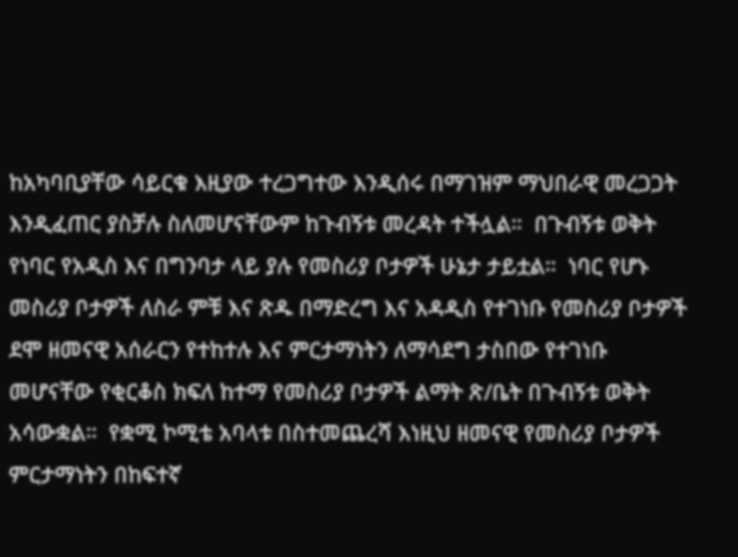ከአካባቢያቸው ሳይርቁ እዚያው ተረጋግተው እንዲሰሩ በማገዝም ማህበራዊ መረጋጋት እንዲፈጠር ያስቻሉ ስለመሆናቸውም ከጉብኝቱ መረዳት ተችሏል።  በጉብኝቱ ወቅት የነባር የአዲስ እና በግንባታ ላይ ያሉ የመስሪያ ቦታዎች ሁኔታ ታይቷል።  ነባር የሆኑ መስሪያ ቦታዎች ለስራ ምቹ እና ጽዱ በማድረግ እና አዳዲስ የተገነቡ የመስሪያ ቦታዎች ደሞ ዘመናዊ አሰራርን የተከተሉ እና ምርታማነትን ለማሳደግ ታስበው የተገነቡ መሆናቸው የቂርቆስ ክፍለ ከተማ የመስሪያ ቦታዎች ልማት ጽ/ቤት በጉብኝቱ ወቅት አሳውቋል።  የቋሚ ኮሚቴ አባላቱ በስተመጨረሻ እነዚህ ዘመናዊ የመስሪያ ቦታዎች ምርታማነትን በከፍተኛ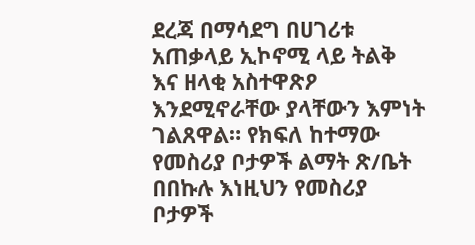ደረጃ በማሳደግ በሀገሪቱ አጠቃላይ ኢኮኖሚ ላይ ትልቅ እና ዘላቂ አስተዋጽዖ እንደሚኖራቸው ያላቸውን እምነት ገልጸዋል። የክፍለ ከተማው የመስሪያ ቦታዎች ልማት ጽ/ቤት በበኩሉ እነዚህን የመስሪያ ቦታዎች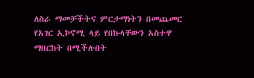ለስራ ማመቻችትና ምርታማነትን በመጨመር የአገር ኢኮኖሚ ላይ የበኩላቸውን አስተዋ ማበርከት በሚችሉበት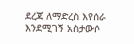ደረጃ ለማድረስ እየሰራ እንደሚገኝ አስታውሶ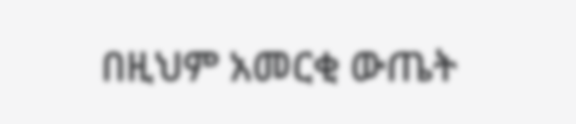በዚህም አመርቂ ውጤት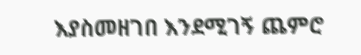እያስመዘገበ እንደሚገኝ ጨምሮ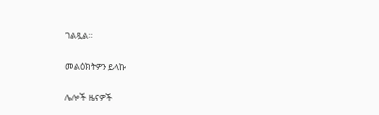ገልጿል።

መልዕክትዎን ይላኩ

ሌሎች ዜናዎች